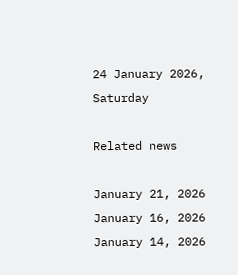24 January 2026, Saturday

Related news

January 21, 2026
January 16, 2026
January 14, 2026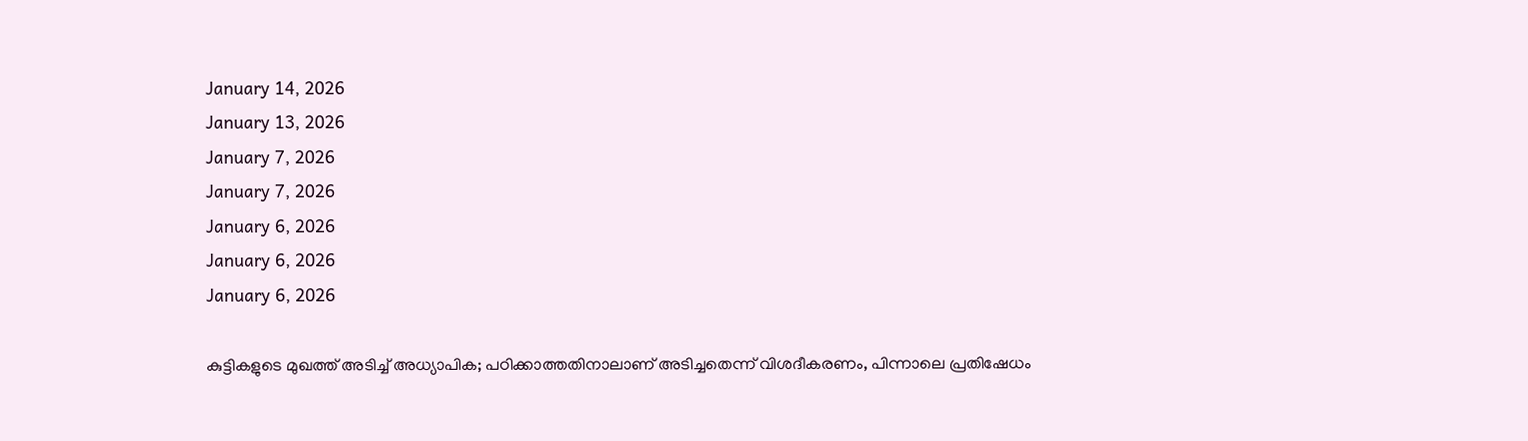January 14, 2026
January 13, 2026
January 7, 2026
January 7, 2026
January 6, 2026
January 6, 2026
January 6, 2026

കുട്ടികളുടെ മുഖത്ത് അടിച്ച് അധ്യാപിക; പഠിക്കാത്തതിനാലാണ് അടിച്ചതെന്ന് വിശദീകരണം, പിന്നാലെ പ്രതിഷേധം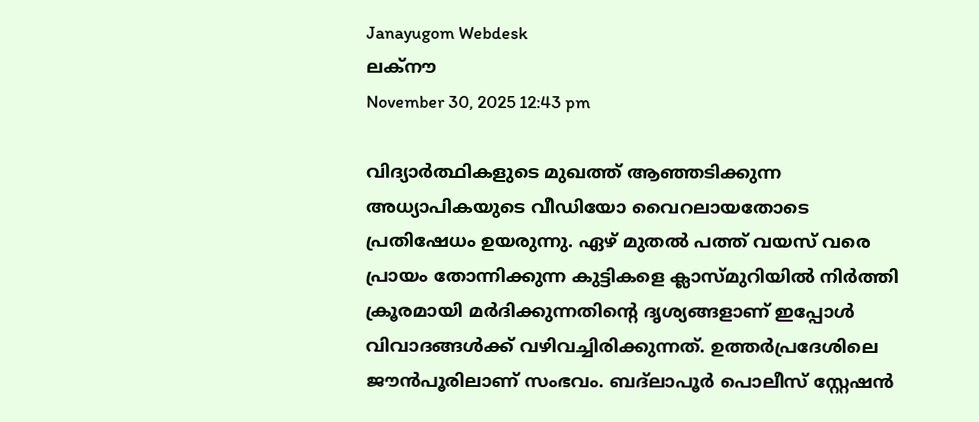Janayugom Webdesk
ലക്‌നൗ
November 30, 2025 12:43 pm

വിദ്യാര്‍ത്ഥികളുടെ മുഖത്ത് ആഞ്ഞടിക്കുന്ന അധ്യാപികയുടെ വീഡിയോ വൈറലായതോടെ പ്രതിഷേധം ഉയരുന്നു. ഏഴ് മുതല്‍ പത്ത് വയസ് വരെ പ്രായം തോന്നിക്കുന്ന കുട്ടികളെ ക്ലാസ്മുറിയില്‍ നിര്‍ത്തി ക്രൂരമായി മര്‍ദിക്കുന്നതിന്റെ ദൃശ്യങ്ങളാണ് ഇപ്പോള്‍ വിവാദങ്ങള്‍ക്ക് വഴിവച്ചിരിക്കുന്നത്. ഉത്തര്‍പ്രദേശിലെ ജൗന്‍പൂരിലാണ് സംഭവം. ബദ്‌ലാപൂര്‍ പൊലീസ് സ്റ്റേഷന്‍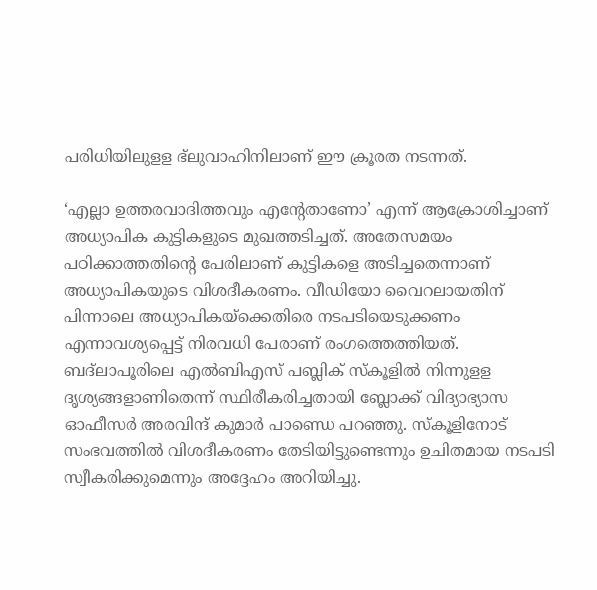പരിധിയിലുളള ഭ്‌ലുവാഹിനിലാണ് ഈ ക്രൂരത നടന്നത്.

‘എല്ലാ ഉത്തരവാദിത്തവും എന്റേതാണോ’ എന്ന് ആക്രോശിച്ചാണ് അധ്യാപിക കുട്ടികളുടെ മുഖത്തടിച്ചത്. അതേസമയം പഠിക്കാത്തതിന്റെ പേരിലാണ് കുട്ടികളെ അടിച്ചതെന്നാണ് അധ്യാപികയുടെ വിശദീകരണം. വീഡിയോ വൈറലായതിന് പിന്നാലെ അധ്യാപികയ്‌ക്കെതിരെ നടപടിയെടുക്കണം എന്നാവശ്യപ്പെട്ട് നിരവധി പേരാണ് രംഗത്തെത്തിയത്. ബദ്‌ലാപൂരിലെ എല്‍ബിഎസ് പബ്ലിക് സ്‌കൂളില്‍ നിന്നുളള ദൃശ്യങ്ങളാണിതെന്ന് സ്ഥിരീകരിച്ചതായി ബ്ലോക്ക് വിദ്യാഭ്യാസ ഓഫീസര്‍ അരവിന്ദ് കുമാര്‍ പാണ്ഡെ പറഞ്ഞു. സ്‌കൂളിനോട് സംഭവത്തില്‍ വിശദീകരണം തേടിയിട്ടുണ്ടെന്നും ഉചിതമായ നടപടി സ്വീകരിക്കുമെന്നും അദ്ദേഹം അറിയിച്ചു.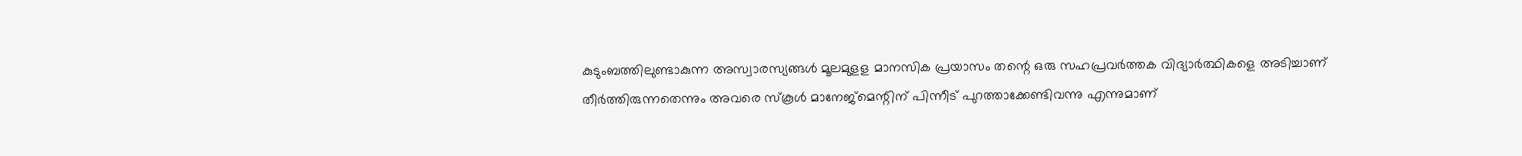കുടുംബത്തിലുണ്ടാകുന്ന അസ്വാരസ്യങ്ങള്‍ മൂലമുളള മാനസിക പ്രയാസം തന്റെ ഒരു സഹപ്രവര്‍ത്തക വിദ്യാര്‍ത്ഥികളെ അടിച്ചാണ് തീര്‍ത്തിരുന്നതെന്നും അവരെ സ്‌കൂള്‍ മാനേജ്‌മെന്റിന് പിന്നീട് പുറത്താക്കേണ്ടിവന്നു എന്നുമാണ്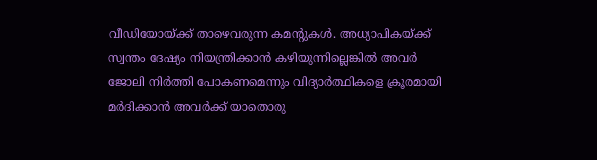വീഡിയോയ്ക്ക് താഴെവരുന്ന കമന്റുകള്‍. അധ്യാപികയ്ക്ക് സ്വന്തം ദേഷ്യം നിയന്ത്രിക്കാന്‍ കഴിയുന്നില്ലെങ്കില്‍ അവര്‍ ജോലി നിര്‍ത്തി പോകണമെന്നും വിദ്യാര്‍ത്ഥികളെ ക്രൂരമായി മര്‍ദിക്കാന്‍ അവര്‍ക്ക് യാതൊരു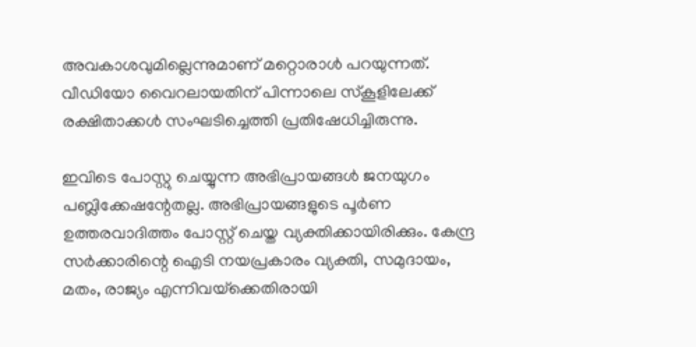അവകാശവുമില്ലെന്നുമാണ് മറ്റൊരാള്‍ പറയുന്നത്. വീഡിയോ വൈറലായതിന് പിന്നാലെ സ്‌കൂളിലേക്ക് രക്ഷിതാക്കള്‍ സംഘടിച്ചെത്തി പ്രതിഷേധിച്ചിരുന്നു.

ഇവിടെ പോസ്റ്റു ചെയ്യുന്ന അഭിപ്രായങ്ങള്‍ ജനയുഗം പബ്ലിക്കേഷന്റേതല്ല. അഭിപ്രായങ്ങളുടെ പൂര്‍ണ ഉത്തരവാദിത്തം പോസ്റ്റ് ചെയ്ത വ്യക്തിക്കായിരിക്കും. കേന്ദ്ര സര്‍ക്കാരിന്റെ ഐടി നയപ്രകാരം വ്യക്തി, സമുദായം, മതം, രാജ്യം എന്നിവയ്‌ക്കെതിരായി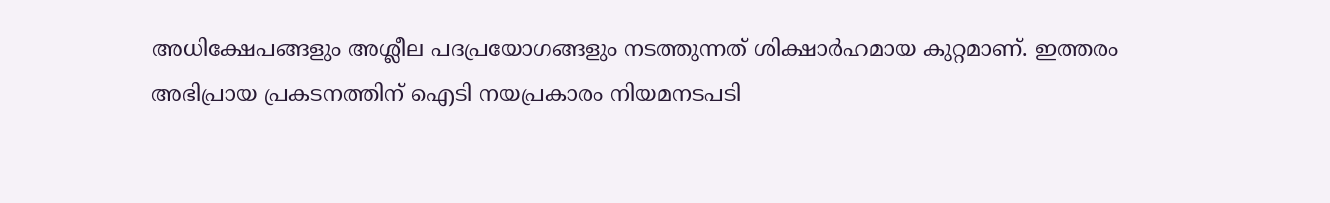അധിക്ഷേപങ്ങളും അശ്ലീല പദപ്രയോഗങ്ങളും നടത്തുന്നത് ശിക്ഷാര്‍ഹമായ കുറ്റമാണ്. ഇത്തരം അഭിപ്രായ പ്രകടനത്തിന് ഐടി നയപ്രകാരം നിയമനടപടി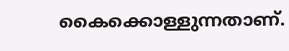കൈക്കൊള്ളുന്നതാണ്.